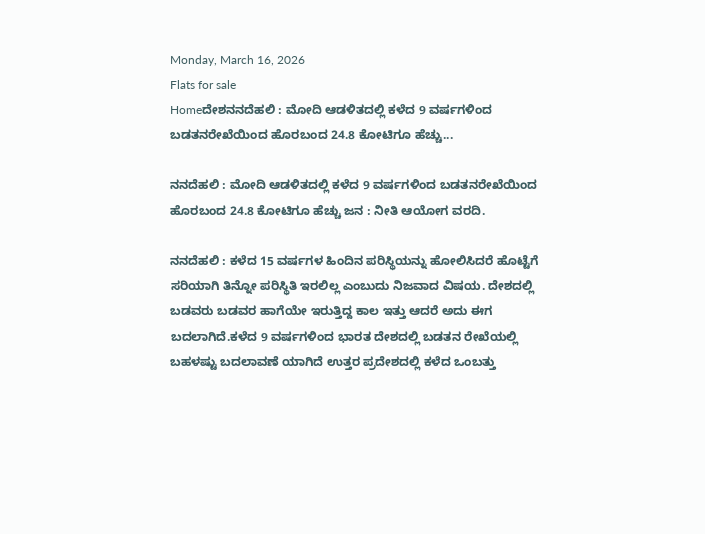Monday, March 16, 2026
Flats for sale
Homeದೇಶನನದೆಹಲಿ : ಮೋದಿ ಆಡಳಿತದಲ್ಲಿ ಕಳೆದ 9 ವರ್ಷಗಳಿಂದ ಬಡತನರೇಖೆಯಿಂದ ಹೊರಬಂದ 24.8 ಕೋಟಿಗೂ ಹೆಚ್ಚು...

ನನದೆಹಲಿ : ಮೋದಿ ಆಡಳಿತದಲ್ಲಿ ಕಳೆದ 9 ವರ್ಷಗಳಿಂದ ಬಡತನರೇಖೆಯಿಂದ ಹೊರಬಂದ 24.8 ಕೋಟಿಗೂ ಹೆಚ್ಚು ಜನ : ನೀತಿ ಆಯೋಗ ವರದಿ.

ನನದೆಹಲಿ : ಕಳೆದ 15 ವರ್ಷಗಳ ಹಿಂದಿನ ಪರಿಸ್ಥಿಯನ್ನು ಹೋಲಿಸಿದರೆ ಹೊಟ್ಟೆಗೆ ಸರಿಯಾಗಿ ತಿನ್ನೋ ಪರಿಸ್ಥಿತಿ ಇರಲಿಲ್ಲ ಎಂಬುದು ನಿಜವಾದ ವಿಷಯ. ದೇಶದಲ್ಲಿ ಬಡವರು ಬಡವರ ಹಾಗೆಯೇ ಇರುತ್ತಿದ್ದ ಕಾಲ ಇತ್ತು ಆದರೆ ಅದು ಈಗ ಬದಲಾಗಿದೆ.ಕಳೆದ 9 ವರ್ಷಗಳಿಂದ ಭಾರತ ದೇಶದಲ್ಲಿ ಬಡತನ ರೇಖೆಯಲ್ಲಿ ಬಹಳಷ್ಟು ಬದಲಾವಣೆ ಯಾಗಿದೆ ಉತ್ತರ ಪ್ರದೇಶದಲ್ಲಿ ಕಳೆದ ಒಂಬತ್ತು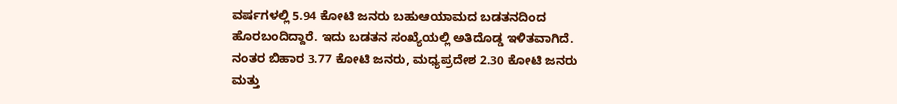ವರ್ಷಗಳಲ್ಲಿ 5.94 ಕೋಟಿ ಜನರು ಬಹುಆಯಾಮದ ಬಡತನದಿಂದ ಹೊರಬಂದಿದ್ದಾರೆ. ಇದು ಬಡತನ ಸಂಖ್ಯೆಯಲ್ಲಿ ಅತಿದೊಡ್ಡ ಇಳಿತವಾಗಿದೆ. ನಂತರ ಬಿಹಾರ 3.77 ಕೋಟಿ ಜನರು, ಮಧ್ಯಪ್ರದೇಶ 2.30 ಕೋಟಿ ಜನರು ಮತ್ತು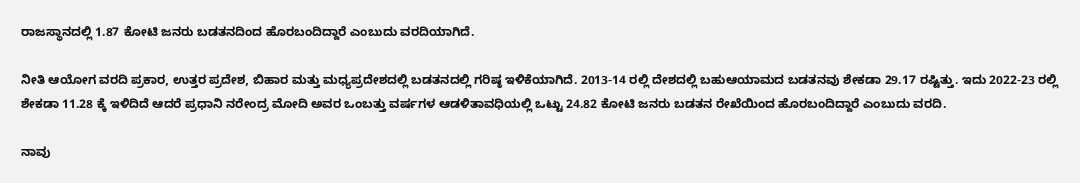ರಾಜಸ್ಥಾನದಲ್ಲಿ 1.87 ಕೋಟಿ ಜನರು ಬಡತನದಿಂದ ಹೊರಬಂದಿದ್ದಾರೆ ಎಂಬುದು ವರದಿಯಾಗಿದೆ.

ನೀತಿ ಆಯೋಗ ವರದಿ ಪ್ರಕಾರ, ಉತ್ತರ ಪ್ರದೇಶ, ಬಿಹಾರ ಮತ್ತು ಮಧ್ಯಪ್ರದೇಶದಲ್ಲಿ ಬಡತನದಲ್ಲಿ ಗರಿಷ್ಠ ಇಳಿಕೆಯಾಗಿದೆ. 2013-14 ರಲ್ಲಿ ದೇಶದಲ್ಲಿ ಬಹುಆಯಾಮದ ಬಡತನವು ಶೇಕಡಾ 29.17 ರಷ್ಟಿತ್ತು. ಇದು 2022-23 ರಲ್ಲಿ ಶೇಕಡಾ 11.28 ಕ್ಕೆ ಇಳಿದಿದೆ ಆದರೆ ಪ್ರಧಾನಿ ನರೇಂದ್ರ ಮೋದಿ ಅವರ ಒಂಬತ್ತು ವರ್ಷಗಳ ಆಡಳಿತಾವಧಿಯಲ್ಲಿ ಒಟ್ಟು 24.82 ಕೋಟಿ ಜನರು ಬಡತನ ರೇಖೆಯಿಂದ ಹೊರಬಂದಿದ್ದಾರೆ ಎಂಬುದು ವರದಿ.

ನಾವು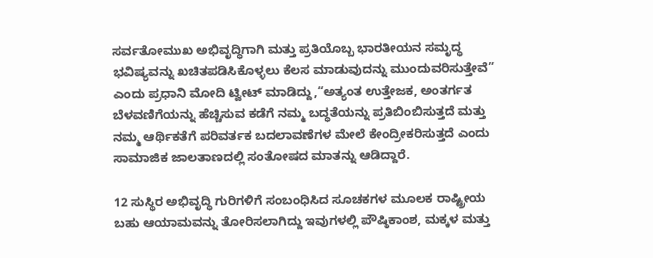ಸರ್ವತೋಮುಖ ಅಭಿವೃದ್ಧಿಗಾಗಿ ಮತ್ತು ಪ್ರತಿಯೊಬ್ಬ ಭಾರತೀಯನ ಸಮೃದ್ಧ ಭವಿಷ್ಯವನ್ನು ಖಚಿತಪಡಿಸಿಕೊಳ್ಳಲು ಕೆಲಸ ಮಾಡುವುದನ್ನು ಮುಂದುವರಿಸುತ್ತೇವೆ” ಎಂದು ಪ್ರಧಾನಿ ಮೋದಿ ಟ್ವೀಟ್ ಮಾಡಿದ್ದು,“ಅತ್ಯಂತ ಉತ್ತೇಜಕ, ಅಂತರ್ಗತ ಬೆಳವಣಿಗೆಯನ್ನು ಹೆಚ್ಚಿಸುವ ಕಡೆಗೆ ನಮ್ಮ ಬದ್ಧತೆಯನ್ನು ಪ್ರತಿಬಿಂಬಿಸುತ್ತದೆ ಮತ್ತು ನಮ್ಮ ಆರ್ಥಿಕತೆಗೆ ಪರಿವರ್ತಕ ಬದಲಾವಣೆಗಳ ಮೇಲೆ ಕೇಂದ್ರೀಕರಿಸುತ್ತದೆ ಎಂದು ಸಾಮಾಜಿಕ ಜಾಲತಾಣದಲ್ಲಿ ಸಂತೋಷದ ಮಾತನ್ನು ಆಡಿದ್ದಾರೆ.

12 ಸುಸ್ಥಿರ ಅಭಿವೃದ್ಧಿ ಗುರಿಗಳಿಗೆ ಸಂಬಂಧಿಸಿದ ಸೂಚಕಗಳ ಮೂಲಕ ರಾಷ್ಟ್ರೀಯ ಬಹು ಆಯಾಮವನ್ನು ತೋರಿಸಲಾಗಿದ್ದು ಇವುಗಳಲ್ಲಿ ಪೌಷ್ಠಿಕಾಂಶ, ಮಕ್ಕಳ ಮತ್ತು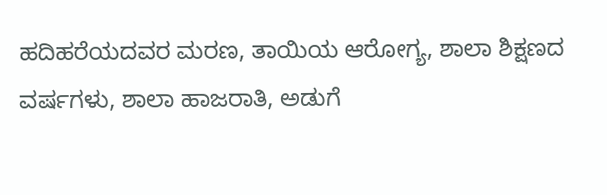ಹದಿಹರೆಯದವರ ಮರಣ, ತಾಯಿಯ ಆರೋಗ್ಯ, ಶಾಲಾ ಶಿಕ್ಷಣದ ವರ್ಷಗಳು, ಶಾಲಾ ಹಾಜರಾತಿ, ಅಡುಗೆ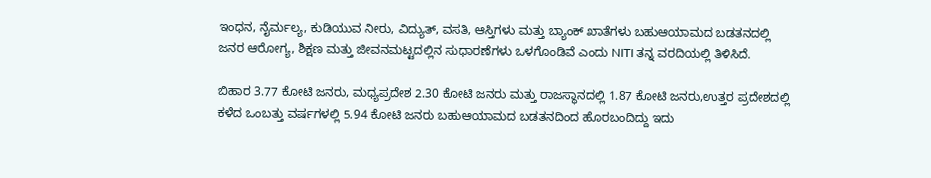ಇಂಧನ, ನೈರ್ಮಲ್ಯ, ಕುಡಿಯುವ ನೀರು, ವಿದ್ಯುತ್, ವಸತಿ, ಆಸ್ತಿಗಳು ಮತ್ತು ಬ್ಯಾಂಕ್ ಖಾತೆಗಳು ಬಹುಆಯಾಮದ ಬಡತನದಲ್ಲಿ ಜನರ ಆರೋಗ್ಯ, ಶಿಕ್ಷಣ ಮತ್ತು ಜೀವನಮಟ್ಟದಲ್ಲಿನ ಸುಧಾರಣೆಗಳು ಒಳಗೊಂಡಿವೆ ಎಂದು NITI ತನ್ನ ವರದಿಯಲ್ಲಿ ತಿಳಿಸಿದೆ.

ಬಿಹಾರ 3.77 ಕೋಟಿ ಜನರು, ಮಧ್ಯಪ್ರದೇಶ 2.30 ಕೋಟಿ ಜನರು ಮತ್ತು ರಾಜಸ್ಥಾನದಲ್ಲಿ 1.87 ಕೋಟಿ ಜನರು,ಉತ್ತರ ಪ್ರದೇಶದಲ್ಲಿ ಕಳೆದ ಒಂಬತ್ತು ವರ್ಷಗಳಲ್ಲಿ 5.94 ಕೋಟಿ ಜನರು ಬಹುಆಯಾಮದ ಬಡತನದಿಂದ ಹೊರಬಂದಿದ್ದು ಇದು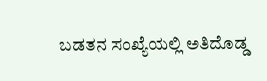ಬಡತನ ಸಂಖ್ಯೆಯಲ್ಲಿ ಅತಿದೊಡ್ಡ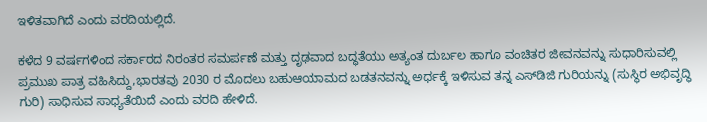ಇಳಿತವಾಗಿದೆ ಎಂದು ವರದಿಯಲ್ಲಿದೆ.

ಕಳೆದ 9 ವರ್ಷಗಳಿಂದ ಸರ್ಕಾರದ ನಿರಂತರ ಸಮರ್ಪಣೆ ಮತ್ತು ದೃಢವಾದ ಬದ್ಧತೆಯು ಅತ್ಯಂತ ದುರ್ಬಲ ಹಾಗೂ ವಂಚಿತರ ಜೀವನವನ್ನು ಸುಧಾರಿಸುವಲ್ಲಿ ಪ್ರಮುಖ ಪಾತ್ರ ವಹಿಸಿದ್ದು,ಭಾರತವು 2030 ರ ಮೊದಲು ಬಹುಆಯಾಮದ ಬಡತನವನ್ನು ಅರ್ಧಕ್ಕೆ ಇಳಿಸುವ ತನ್ನ ಎಸ್‌ಡಿಜಿ ಗುರಿಯನ್ನು (ಸುಸ್ಥಿರ ಅಭಿವೃದ್ಧಿ ಗುರಿ) ಸಾಧಿಸುವ ಸಾಧ್ಯತೆಯಿದೆ ಎಂದು ವರದಿ ಹೇಳಿದೆ.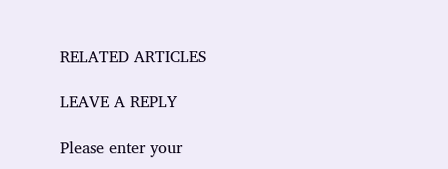RELATED ARTICLES

LEAVE A REPLY

Please enter your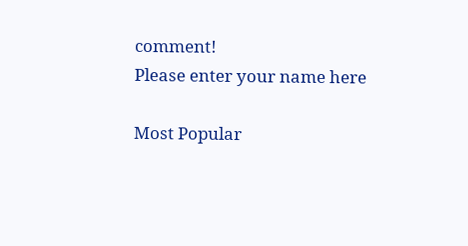comment!
Please enter your name here

Most Popular